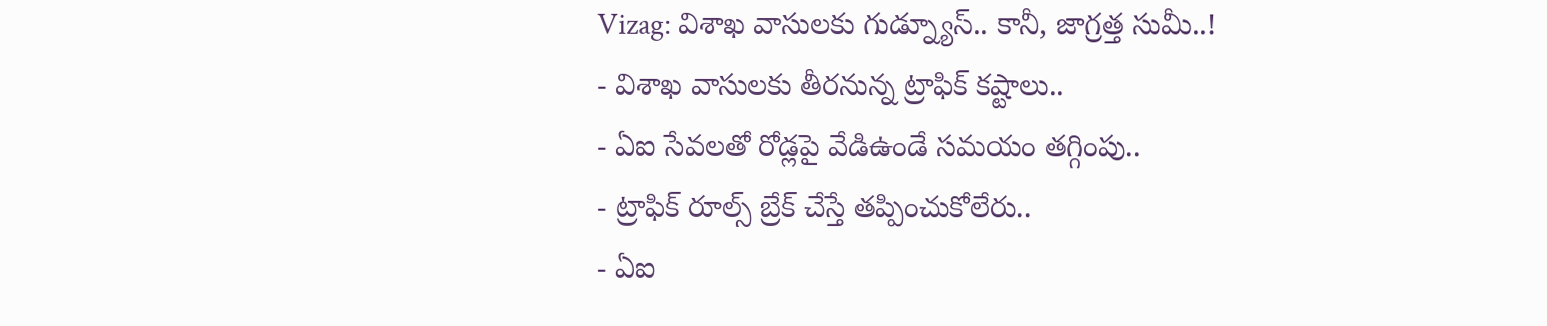Vizag: విశాఖ వాసులకు గుడ్న్యూస్.. కానీ, జాగ్రత్త సుమీ..!
- విశాఖ వాసులకు తీరనున్న ట్రాఫిక్ కష్టాలు..
- ఏఐ సేవలతో రోడ్లపై వేడిఉండే సమయం తగ్గింపు..
- ట్రాఫిక్ రూల్స్ బ్రేక్ చేస్తే తప్పించుకోలేరు..
- ఏఐ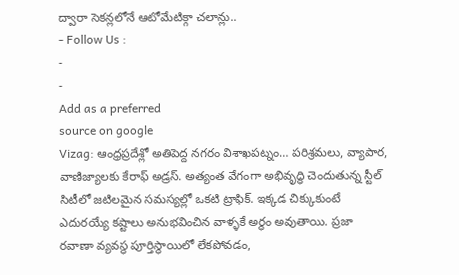ద్వారా సెకన్లలోనే ఆటోమేటిక్గా చలాన్లు..
- Follow Us :
-
-
Add as a preferred
source on google
Vizag: ఆంధ్రప్రదేశ్లో అతిపెద్ద నగరం విశాఖపట్నం… పరిశ్రమలు, వ్యాపార, వాణిజ్యాలకు కేరాఫ్ అడ్రస్. అత్యంత వేగంగా అభివృద్ధి చెందుతున్న స్టీల్ సిటీలో జటిలమైన సమస్యల్లో ఒకటి ట్రాఫిక్. ఇక్కడ చిక్కుకుంటే ఎదురయ్యే కష్టాలు అనుభవించిన వాళ్ళకే అర్థం అవుతాయి. ప్రజా రవాణా వ్యవస్థ పూర్తిస్థాయిలో లేకపోవడం,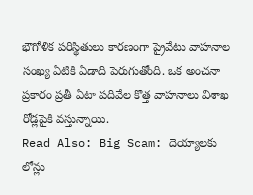భౌగోళిక పరిస్థితులు కారణంగా ప్రైవేటు వాహనాల సంఖ్య ఏటికి ఏడాది పెరుగుతోంది. ఒక అంచనా ప్రకారం ప్రతీ ఏటా పదివేల కొత్త వాహనాలు విశాఖ రోడ్లపైకి వస్తున్నాయి.
Read Also: Big Scam: దెయ్యాలకు లోన్లు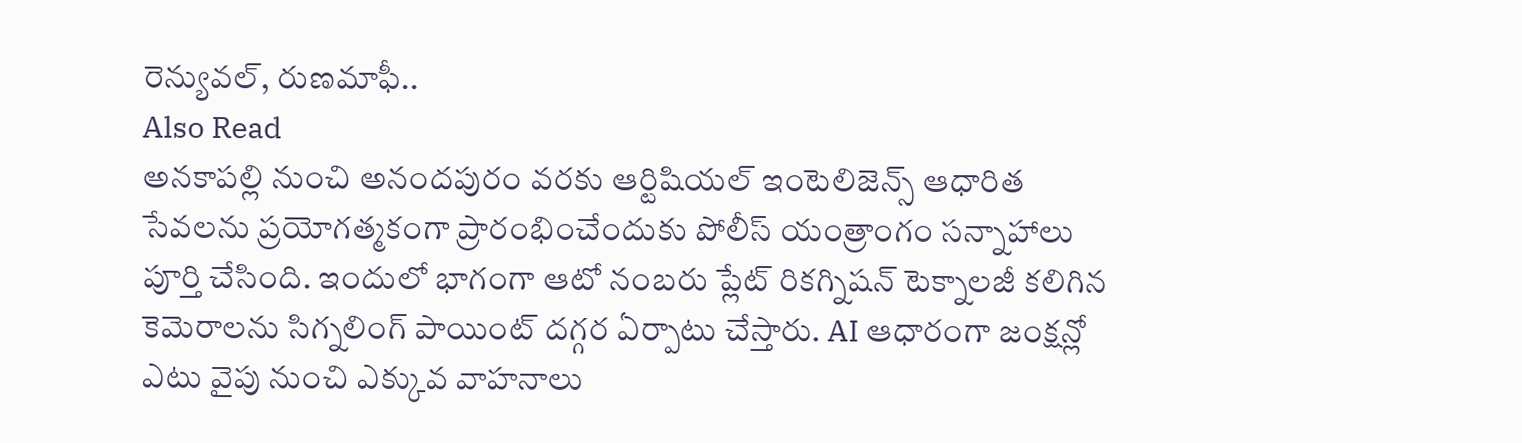రెన్యువల్, రుణమాఫీ..
Also Read
అనకాపల్లి నుంచి అనందపురం వరకు ఆర్టిషియల్ ఇంటెలిజెన్స్ ఆధారిత సేవలను ప్రయోగత్మకంగా ప్రారంభించేందుకు పోలీస్ యంత్రాంగం సన్నాహాలు పూర్తి చేసింది. ఇందులో భాగంగా ఆటో నంబరు ప్లేట్ రికగ్నిషన్ టెక్నాలజీ కలిగిన కెమెరాలను సిగ్నలింగ్ పాయింట్ దగ్గర ఏర్పాటు చేస్తారు. AI ఆధారంగా జంక్షన్లో ఎటు వైపు నుంచి ఎక్కువ వాహనాలు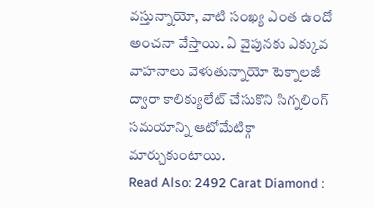వస్తున్నాయో, వాటి సంఖ్య ఎంత ఉందో అంచనా వేస్తాయి. ఏ వైపునకు ఎక్కువ వాహనాలు వెళుతున్నాయో టెక్నాలజీ ద్వారా కాలిక్యులేట్ చేసుకొని సిగ్నలింగ్ సమయాన్ని ఆటోమేటిక్గా మార్చుకుంటాయి.
Read Also: 2492 Carat Diamond :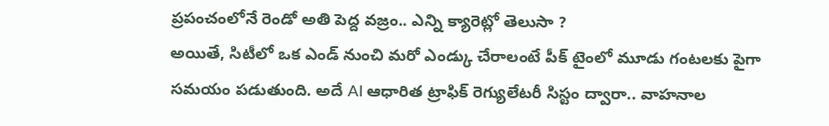ప్రపంచంలోనే రెండో అతి పెద్ద వజ్రం.. ఎన్ని క్యారెట్లో తెలుసా ?
అయితే, సిటీలో ఒక ఎండ్ నుంచి మరో ఎండ్కు చేరాలంటే పీక్ టైంలో మూడు గంటలకు పైగా సమయం పడుతుంది. అదే AI ఆధారిత ట్రాఫిక్ రెగ్యులేటరీ సిస్టం ద్వారా.. వాహనాల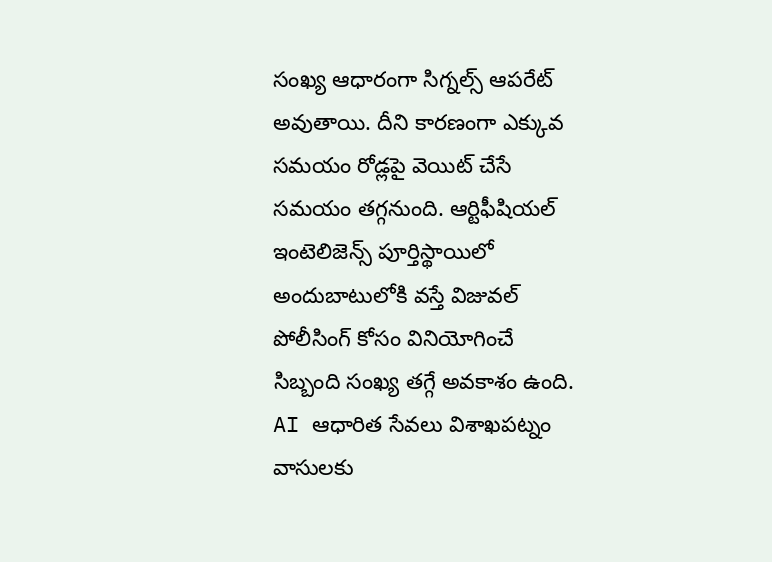సంఖ్య ఆధారంగా సిగ్నల్స్ ఆపరేట్ అవుతాయి. దీని కారణంగా ఎక్కువ సమయం రోడ్లపై వెయిట్ చేసే సమయం తగ్గనుంది. ఆర్టిఫీషియల్ ఇంటెలిజెన్స్ పూర్తిస్థాయిలో అందుబాటులోకి వస్తే విజువల్ పోలీసింగ్ కోసం వినియోగించే సిబ్బంది సంఖ్య తగ్గే అవకాశం ఉంది. AI ఆధారిత సేవలు విశాఖపట్నం వాసులకు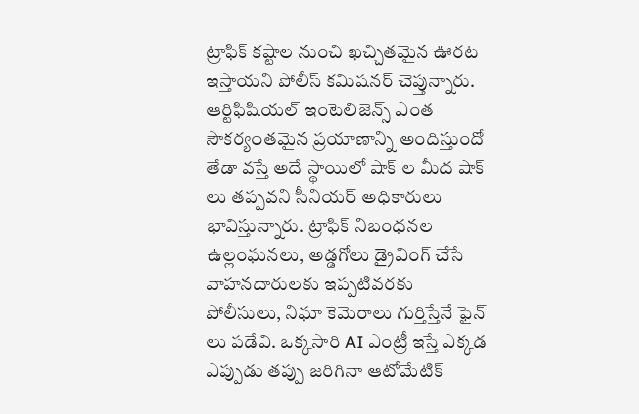ట్రాఫిక్ కష్టాల నుంచి ఖచ్చితమైన ఊరట ఇస్తాయని పోలీస్ కమిషనర్ చెప్తున్నారు. ఆర్టిఫిషియల్ ఇంటెలిజెన్స్ ఎంత సౌకర్యంతమైన ప్రయాణాన్ని అందిస్తుందో తేడా వస్తే అదే స్థాయిలో షాక్ ల మీద షాక్ లు తప్పవని సీనియర్ అధికారులు భావిస్తున్నారు. ట్రాఫిక్ నిబంధనల ఉల్లంఘనలు, అడ్డగోలు డ్రైవింగ్ చేసే వాహనదారులకు ఇప్పటివరకు పోలీసులు, నిఘా కెమెరాలు గుర్తిస్తేనే ఫైన్ లు పడేవి. ఒక్కసారి AI ఎంట్రీ ఇస్తే ఎక్కడ ఎప్పుడు తప్పు జరిగినా ఆటోమేటిక్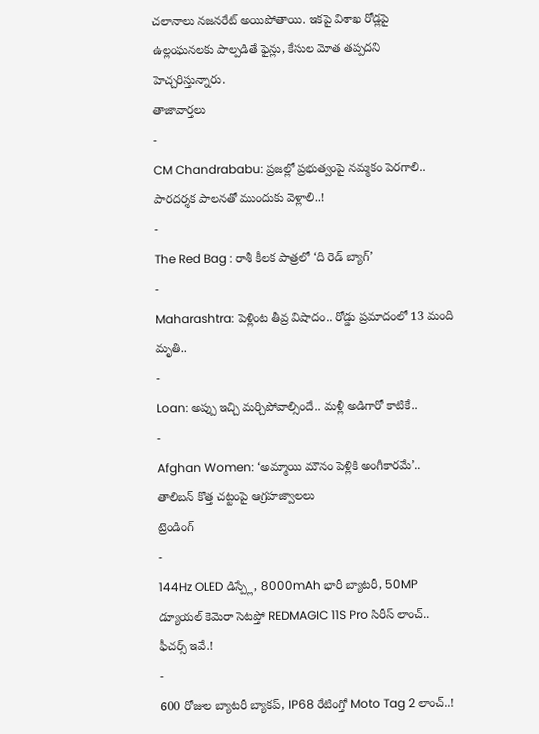చలానాలు నజనరేట్ అయిపోతాయి. ఇకపై విశాఖ రోడ్లపై ఉల్లంఘనలకు పాల్పడితే ఫైన్లు, కేసుల మోత తప్పదని హెచ్చరిస్తున్నారు.
తాజావార్తలు
-
CM Chandrababu: ప్రజల్లో ప్రభుత్వంపై నమ్మకం పెరగాలి.. పారదర్శక పాలనతో ముందుకు వెళ్లాలి..!
-
The Red Bag : రాశీ కీలక పాత్రలో ‘ది రెడ్ బ్యాగ్’
-
Maharashtra: పెళ్లింట తీవ్ర విషాదం.. రోడ్డు ప్రమాదంలో 13 మంది మృతి..
-
Loan: అప్పు ఇచ్చి మర్చిపోవాల్సిందే.. మళ్లీ అడిగారో కాటికే..
-
Afghan Women: ‘అమ్మాయి మౌనం పెళ్లికి అంగీకారమే’.. తాలిబన్ కొత్త చట్టంపై ఆగ్రహజ్వాలలు
ట్రెండింగ్
-
144Hz OLED డిస్ప్లే, 8000mAh భారీ బ్యాటరీ, 50MP డ్యూయల్ కెమెరా సెటప్తో REDMAGIC 11S Pro సిరీస్ లాంచ్.. ఫీచర్స్ ఇవే.!
-
600 రోజుల బ్యాటరీ బ్యాకప్, IP68 రేటింగ్తో Moto Tag 2 లాంచ్..!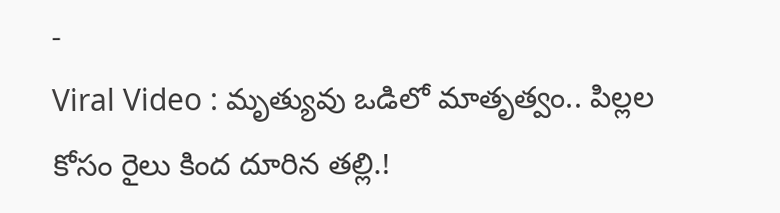-
Viral Video : మృత్యువు ఒడిలో మాతృత్వం.. పిల్లల కోసం రైలు కింద దూరిన తల్లి.!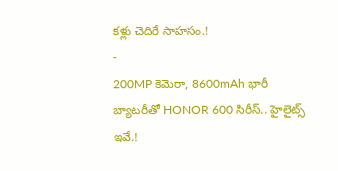కళ్లు చెదిరే సాహసం.!
-
200MP కెమెరా, 8600mAh భారీ బ్యాటరీతో HONOR 600 సిరీస్.. హైలైట్స్ ఇవే.!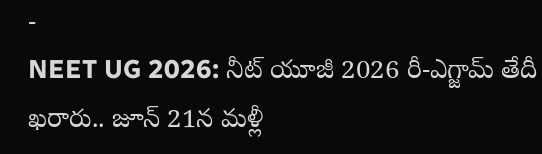-
NEET UG 2026: నీట్ యూజీ 2026 రీ-ఎగ్జామ్ తేదీ ఖరారు.. జూన్ 21న మళ్లీ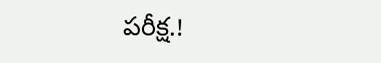పరీక్ష.!